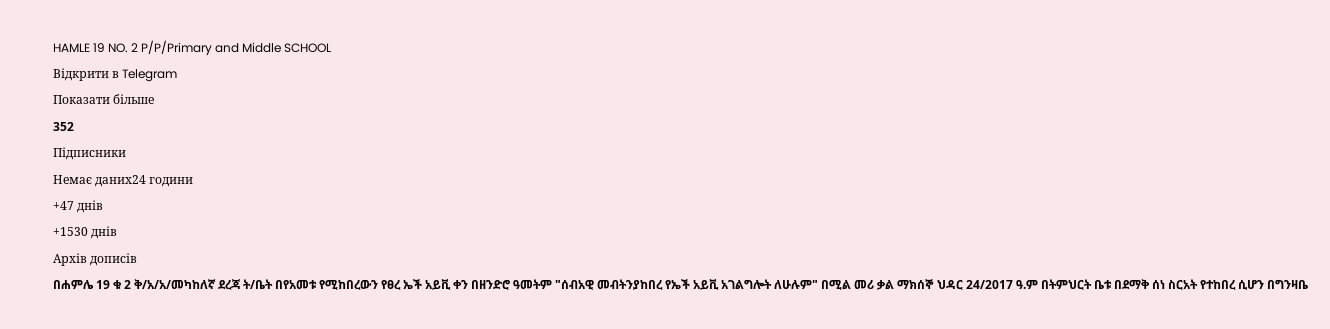HAMLE 19 NO. 2 P/P/Primary and Middle SCHOOL
Відкрити в Telegram
Показати більше
352
Підписники
Немає даних24 години
+47 днів
+1530 днів
Архів дописів
በሐምሌ 19 ቁ 2 ቅ/አ/አ/መካከለኛ ደረጃ ት/ቤት በየአመቱ የሚከበረውን የፀረ ኤች አይቪ ቀን በዘንድሮ ዓመትም "ሰብአዊ መብትንያከበረ የኤች አይቪ አገልግሎት ለሁሉም" በሚል መሪ ቃል ማክሰኞ ህዳር 24/2017 ዓ.ም በትምህርት ቤቱ በደማቅ ሰነ ስርአት የተከበረ ሲሆን በግንዛቤ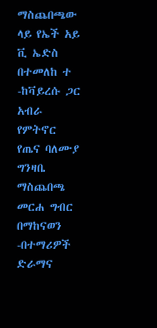ማስጨበጫው ላይ የኤች አይ ቪ ኤድስ በተመለከ ተ
-ከቫይረሱ ጋር አብራ የምትኖር የጤና ባለሙያ ግንዛቤ ማስጨበጫ መርሐ ግብር በማከናወን
-በተማሪዎች ድራማና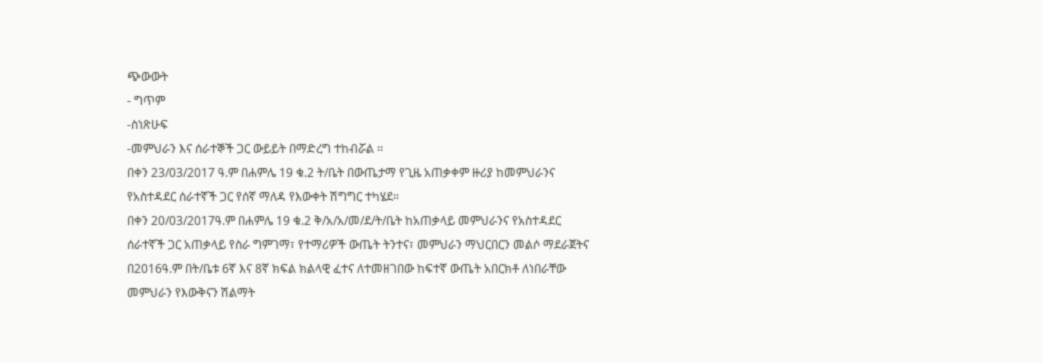ጭውውት
- ግጥም
-ስነጽሁፍ
-መምህራን እና ሰራተኞች ጋር ውይይት በማድረግ ተከብሯል ፡፡
በቀን 23/03/2017 ዓ.ም በሐምሌ 19 ቁ.2 ት/ቤት በውጤታማ የጊዜ አጠቃቀም ዙሪያ ከመምህራንና የአስተዳደር ሰራተኛች ጋር የሰኛ ማለዳ የእውቀት ሽግግር ተካሄደ።
በቀን 20/03/2017ዓ.ም በሐምሌ 19 ቁ.2 ቅ/አ/አ/መ/ደ/ት/ቤት ከአጠቃላይ መምህራንና የአስተዳደር ሰራተኛች ጋር አጠቃላይ የስራ ግምገማ፣ የተማሪዎች ውጤት ትንተና፣ መምህራን ማህርበርን መልሶ ማደራጀትና በ2016ዓ.ም በት/ቤቱ 6ኛ እና 8ኛ ክፍል ክልላዊ ፈተና ለተመዘገበው ከፍተኛ ውጤት አበርክቶ ለነበራቸው መምህራን የእውቅናን ሽልማት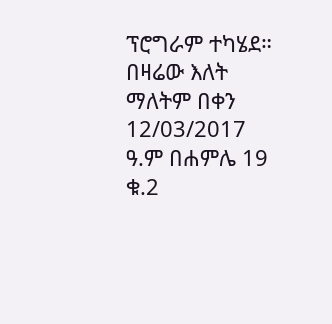ፕሮግራም ተካሄደ።
በዛሬው እለት ማለትም በቀን 12/03/2017 ዓ.ም በሐምሌ 19 ቁ.2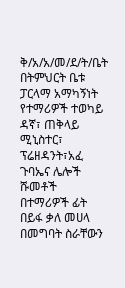ቅ/አ/አ/መ/ደ/ት/ቤት በትምህርት ቤቱ ፓርላማ አማካኝነት የተማሪዎች ተወካይ ዳኛ፣ ጠቅላይ ሚኒስተር፣ ፕሬዘዳንት፣አፈ ጉባኤና ሌሎች ሹመቶች በተማሪዎች ፊት በይፋ ቃለ መሀላ በመግባት ስራቸውን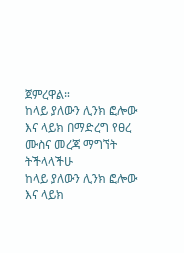ጀምረዋል።
ከላይ ያለውን ሊንክ ፎሎው እና ላይክ በማድረግ የፀረ ሙስና መረጃ ማግኘት ትችላላችሁ
ከላይ ያለውን ሊንክ ፎሎው እና ላይክ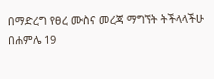በማድረግ የፀረ ሙስና መረጃ ማግኘት ትችላላችሁ
በሐምሌ 19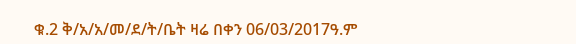ቁ.2 ቅ/አ/አ/መ/ደ/ት/ቤት ዛሬ በቀን 06/03/2017ዓ.ም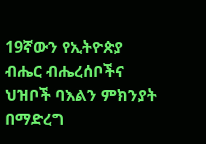19ኛውን የኢትዮጵያ ብሔር ብሔረሰቦችና ህዝቦች ባእልን ምክንያት በማድረግ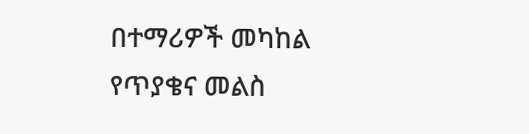በተማሪዎች መካከል የጥያቄና መልስ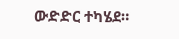ውድድር ተካሄደ።